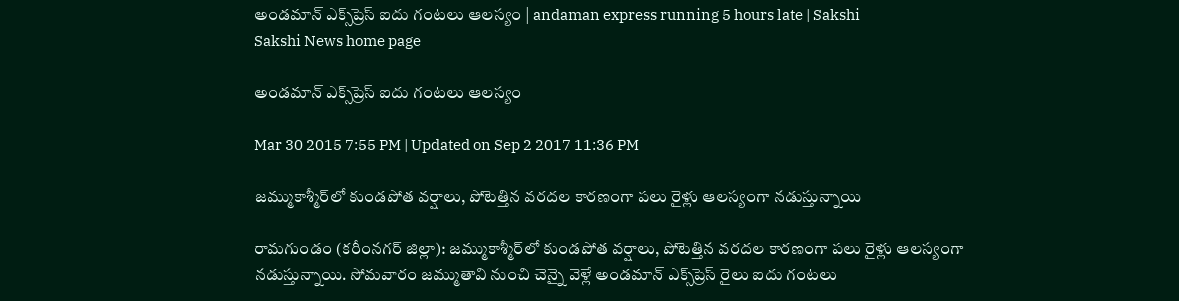అండమాన్ ఎక్స్‌ప్రెస్ ఐదు గంటలు ఆలస్యం | andaman express running 5 hours late | Sakshi
Sakshi News home page

అండమాన్ ఎక్స్‌ప్రెస్ ఐదు గంటలు ఆలస్యం

Mar 30 2015 7:55 PM | Updated on Sep 2 2017 11:36 PM

జమ్ముకాశ్మీర్‌లో కుండపోత వర్షాలు, పోటెత్తిన వరదల కారణంగా పలు రైళ్లు ఆలస్యంగా నడుస్తున్నాయి

రామగుండం (కరీంనగర్ జిల్లా): జమ్ముకాశ్మీర్‌లో కుండపోత వర్షాలు, పోటెత్తిన వరదల కారణంగా పలు రైళ్లు ఆలస్యంగా నడుస్తున్నాయి. సోమవారం జమ్ముతావి నుంచి చెన్నై వెళ్లే అండమాన్ ఎక్స్‌ప్రెస్ రైలు ఐదు గంటలు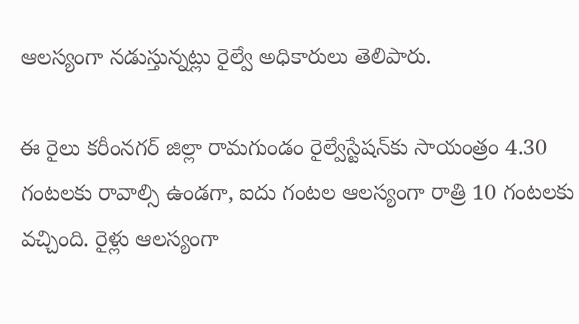ఆలస్యంగా నడుస్తున్నట్లు రైల్వే అధికారులు తెలిపారు.

ఈ రైలు కరీంనగర్ జిల్లా రామగుండం రైల్వేస్టేషన్‌కు సాయంత్రం 4.30 గంటలకు రావాల్సి ఉండగా, ఐదు గంటల ఆలస్యంగా రాత్రి 10 గంటలకు వచ్చింది. రైళ్లు ఆలస్యంగా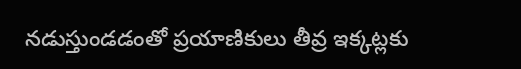నడుస్తుండడంతో ప్రయాణికులు తీవ్ర ఇక్కట్లకు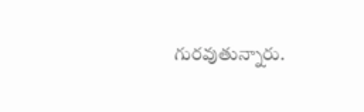గురవుతున్నారు.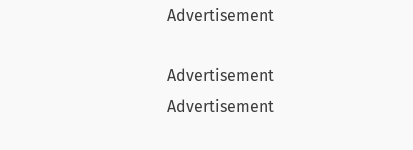Advertisement

Advertisement
Advertisement